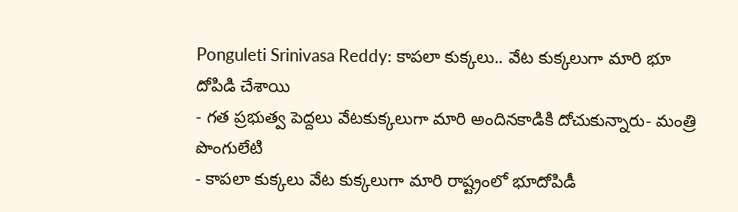Ponguleti Srinivasa Reddy: కాపలా కుక్కలు.. వేట కుక్కలుగా మారి భూ దోపిడి చేశాయి
- గత ప్రభుత్వ పెద్దలు వేటకుక్కలుగా మారి అందినకాడికి దోచుకున్నారు- మంత్రి పొంగులేటి
- కాపలా కుక్కలు వేట కుక్కలుగా మారి రాష్ట్రంలో భూదోపిడీ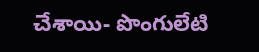చేశాయి- పొంగులేటి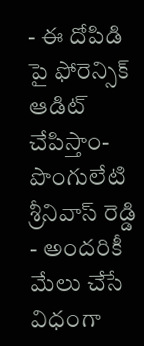- ఈ దోపిడి పై ఫోరెన్సిక్ ఆడిట్ చేపిస్తాం- పొంగులేటి శ్రీనివాస్ రెడ్డి
- అందరికీ మేలు చేసే విధంగా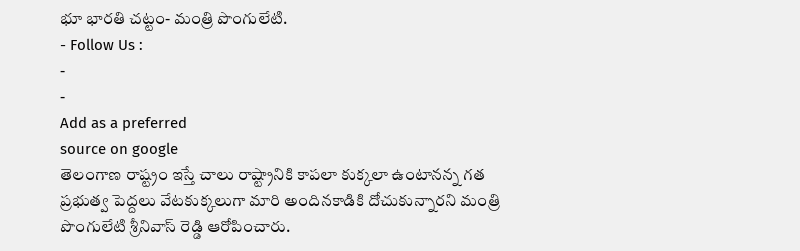భూ భారతి చట్టం- మంత్రి పొంగులేటి.
- Follow Us :
-
-
Add as a preferred
source on google
తెలంగాణ రాష్ట్రం ఇస్తే చాలు రాష్ట్రానికి కాపలా కుక్కలా ఉంటానన్న గత ప్రభుత్వ పెద్దలు వేటకుక్కలుగా మారి అందినకాడికి దోచుకున్నారని మంత్రి పొంగులేటి శ్రీనివాస్ రెడ్డి ఆరోపించారు.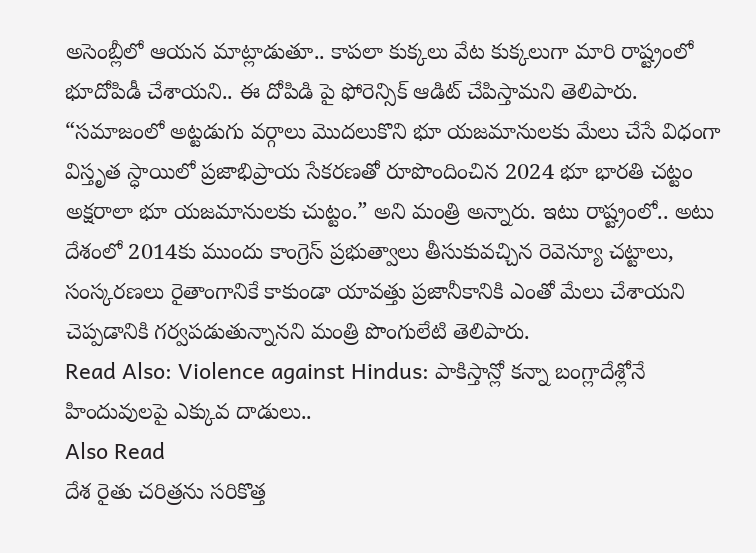అసెంబ్లీలో ఆయన మాట్లాడుతూ.. కాపలా కుక్కలు వేట కుక్కలుగా మారి రాష్ట్రంలో భూదోపిడీ చేశాయని.. ఈ దోపిడి పై ఫోరెన్సిక్ ఆడిట్ చేపిస్తామని తెలిపారు. “సమాజంలో అట్టడుగు వర్గాలు మొదలుకొని భూ యజమానులకు మేలు చేసే విధంగా విస్తృత స్ధాయిలో ప్రజాభిప్రాయ సేకరణతో రూపొందించిన 2024 భూ భారతి చట్టం అక్షరాలా భూ యజమానులకు చుట్టం.” అని మంత్రి అన్నారు. ఇటు రాష్ట్రంలో.. అటు దేశంలో 2014కు ముందు కాంగ్రెస్ ప్రభుత్వాలు తీసుకువచ్చిన రెవెన్యూ చట్టాలు, సంస్కరణలు రైతాంగానికే కాకుండా యావత్తు ప్రజానీకానికి ఎంతో మేలు చేశాయని చెప్పడానికి గర్వపడుతున్నానని మంత్రి పొంగులేటి తెలిపారు.
Read Also: Violence against Hindus: పాకిస్తాన్లో కన్నా బంగ్లాదేశ్లోనే హిందువులపై ఎక్కువ దాడులు..
Also Read
దేశ రైతు చరిత్రను సరికొత్త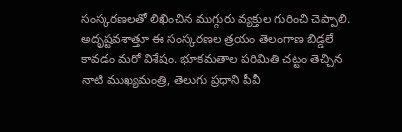సంస్కరణలతో లిఖించిన ముగ్గురు వ్యక్తుల గురించి చెప్పాలి. అదృష్టవశాత్తూ ఈ సంస్కరణల త్రయం తెలంగాణ బిడ్డలే కావడం మరో విశేషం. భూకమతాల పరిమితి చట్టం తెచ్చిన నాటి ముఖ్యమంత్రి, తెలుగు ప్రధాని పీవీ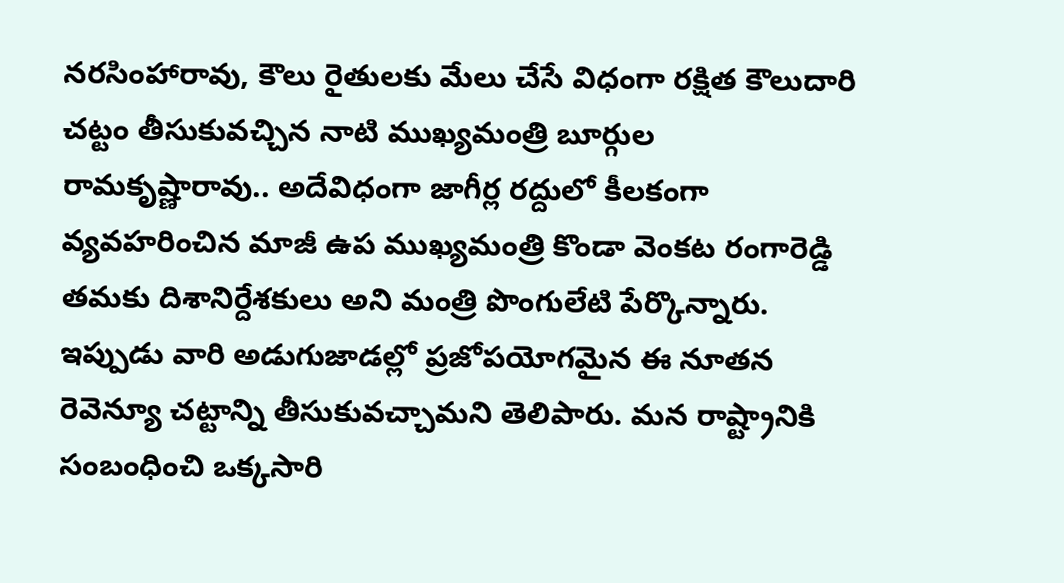నరసింహారావు, కౌలు రైతులకు మేలు చేసే విధంగా రక్షిత కౌలుదారి చట్టం తీసుకువచ్చిన నాటి ముఖ్యమంత్రి బూర్గుల రామకృష్ణారావు.. అదేవిధంగా జాగీర్ల రద్దులో కీలకంగా వ్యవహరించిన మాజీ ఉప ముఖ్యమంత్రి కొండా వెంకట రంగారెడ్డి తమకు దిశానిర్దేశకులు అని మంత్రి పొంగులేటి పేర్కొన్నారు. ఇప్పుడు వారి అడుగుజాడల్లో ప్రజోపయోగమైన ఈ నూతన రెవెన్యూ చట్టాన్ని తీసుకువచ్చామని తెలిపారు. మన రాష్ట్రానికి సంబంధించి ఒక్కసారి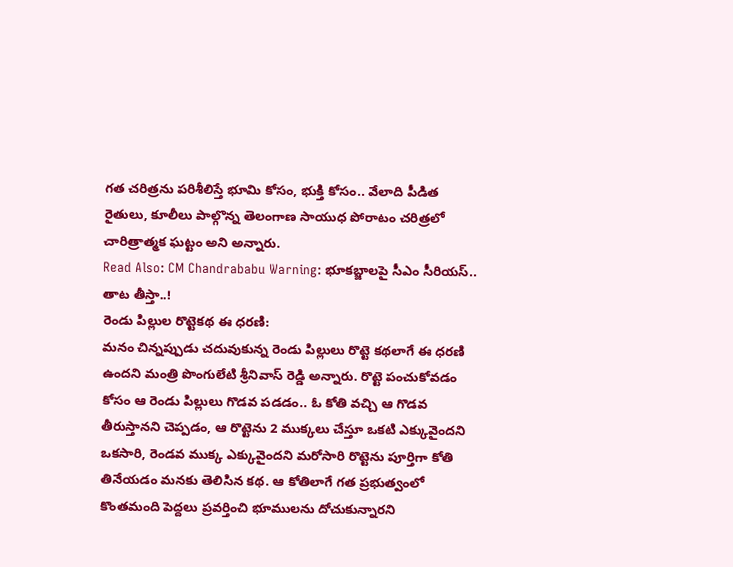గత చరిత్రను పరిశీలిస్తే భూమి కోసం, భుక్తి కోసం.. వేలాది పీడిత రైతులు, కూలీలు పాల్గొన్న తెలంగాణ సాయుధ పోరాటం చరిత్రలో చారిత్రాత్మక ఘట్టం అని అన్నారు.
Read Also: CM Chandrababu Warning: భూకబ్జాలపై సీఎం సీరియస్.. తాట తీస్తా..!
రెండు పిల్లుల రొట్టెకథ ఈ ధరణి:
మనం చిన్నప్పుడు చదువుకున్న రెండు పిల్లులు రొట్టె కథలాగే ఈ ధరణి ఉందని మంత్రి పొంగులేటి శ్రీనివాస్ రెడ్డి అన్నారు. రొట్టె పంచుకోవడం కోసం ఆ రెండు పిల్లులు గొడవ పడడం.. ఓ కోతి వచ్చి ఆ గొడవ తీరుస్తానని చెప్పడం, ఆ రొట్టెను 2 ముక్కలు చేస్తూ ఒకటి ఎక్కువైందని ఒకసారి, రెండవ ముక్క ఎక్కువైందని మరోసారి రొట్టెను పూర్తిగా కోతి తినేయడం మనకు తెలిసిన కథ. ఆ కోతిలాగే గత ప్రభుత్వంలో కొంతమంది పెద్దలు ప్రవర్తించి భూములను దోచుకున్నారని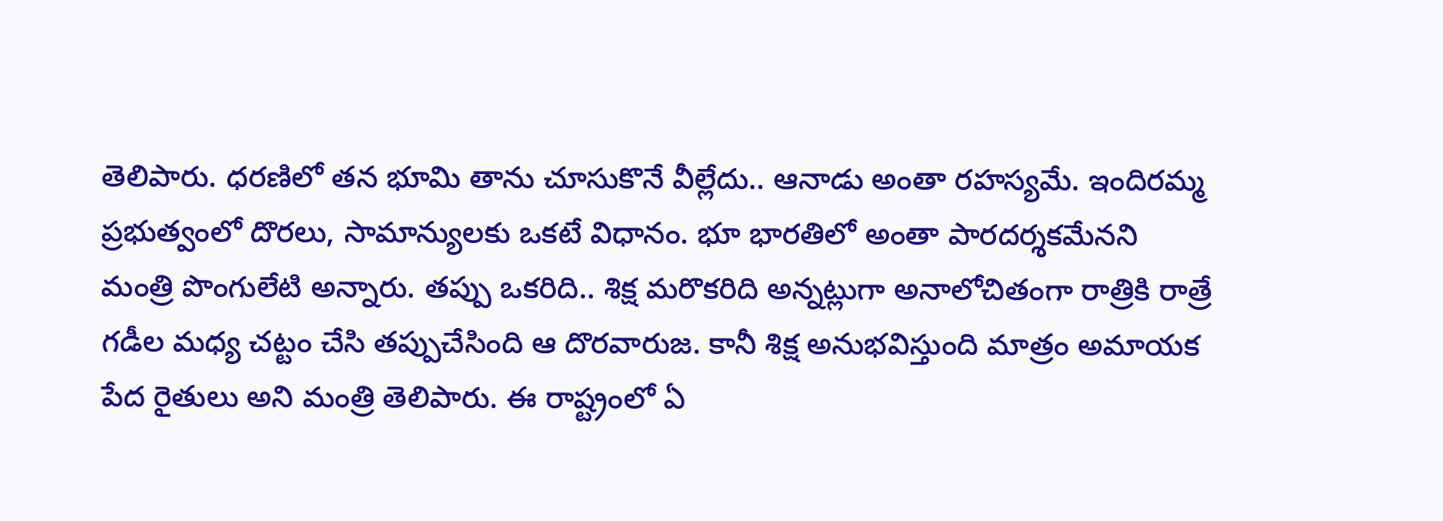తెలిపారు. ధరణిలో తన భూమి తాను చూసుకొనే వీల్లేదు.. ఆనాడు అంతా రహస్యమే. ఇందిరమ్మ ప్రభుత్వంలో దొరలు, సామాన్యులకు ఒకటే విధానం. భూ భారతిలో అంతా పారదర్శకమేనని మంత్రి పొంగులేటి అన్నారు. తప్పు ఒకరిది.. శిక్ష మరొకరిది అన్నట్లుగా అనాలోచితంగా రాత్రికి రాత్రే గడీల మధ్య చట్టం చేసి తప్పుచేసింది ఆ దొరవారుజ. కానీ శిక్ష అనుభవిస్తుంది మాత్రం అమాయక పేద రైతులు అని మంత్రి తెలిపారు. ఈ రాష్ట్రంలో ఏ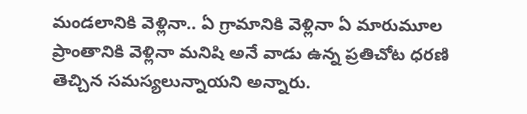మండలానికి వెళ్లినా.. ఏ గ్రామానికి వెళ్లినా ఏ మారుమూల ప్రాంతానికి వెళ్లినా మనిషి అనే వాడు ఉన్న ప్రతిచోట ధరణి తెచ్చిన సమస్యలున్నాయని అన్నారు.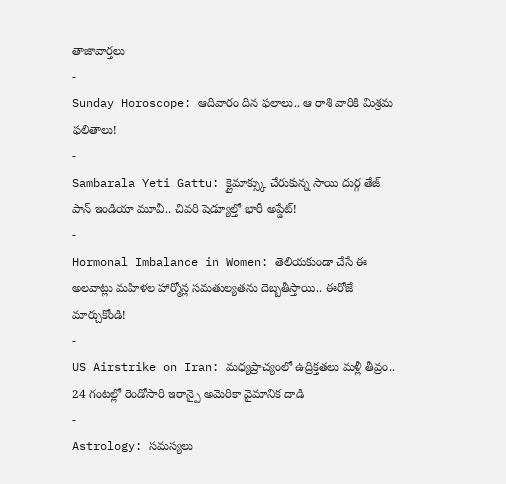తాజావార్తలు
-
Sunday Horoscope: ఆదివారం దిన ఫలాలు.. ఆ రాశి వారికి మిశ్రమ ఫలితాలు!
-
Sambarala Yeti Gattu: క్లైమాక్స్కు చేరుకున్న సాయి దుర్గ తేజ్ పాన్ ఇండియా మూవీ.. చివరి షెడ్యూల్తో భారీ అప్డేట్!
-
Hormonal Imbalance in Women: తెలియకుండా చేసే ఈ అలవాట్లు మహిళల హార్మోన్ల సమతుల్యతను దెబ్బతీస్తాయి.. ఈరోజే మార్చుకోండి!
-
US Airstrike on Iran: మధ్యప్రాచ్యంలో ఉద్రిక్తతలు మళ్లీ తీవ్రం.. 24 గంటల్లో రెండోసారి ఇరాన్పై అమెరికా వైమానిక దాడి
-
Astrology: సమస్యలు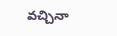వచ్చినా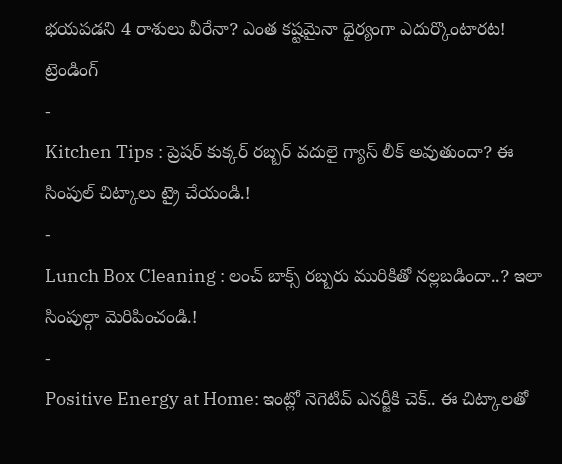భయపడని 4 రాశులు వీరేనా? ఎంత కష్టమైనా ధైర్యంగా ఎదుర్కొంటారట!
ట్రెండింగ్
-
Kitchen Tips : ప్రెషర్ కుక్కర్ రబ్బర్ వదులై గ్యాస్ లీక్ అవుతుందా? ఈ సింపుల్ చిట్కాలు ట్రై చేయండి.!
-
Lunch Box Cleaning : లంచ్ బాక్స్ రబ్బరు మురికితో నల్లబడిందా..? ఇలా సింపుల్గా మెరిపించండి.!
-
Positive Energy at Home: ఇంట్లో నెగెటివ్ ఎనర్జీకి చెక్.. ఈ చిట్కాలతో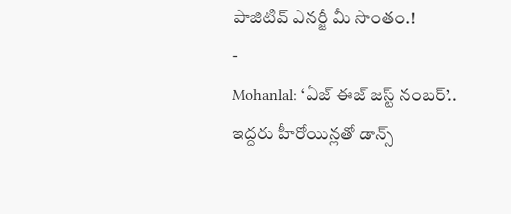పాజిటివ్ ఎనర్జీ మీ సొంతం.!
-
Mohanlal: ‘ఏజ్ ఈజ్ జస్ట్ నంబర్’.. ఇద్దరు హీరోయిన్లతో డాన్స్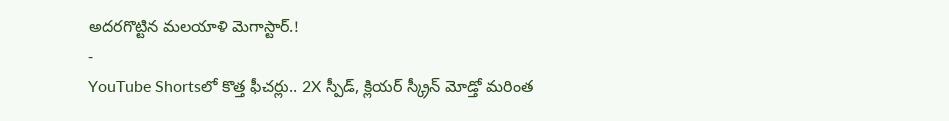అదరగొట్టిన మలయాళి మెగాస్టార్.!
-
YouTube Shortsలో కొత్త ఫీచర్లు.. 2X స్పీడ్, క్లియర్ స్క్రీన్ మోడ్తో మరింత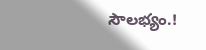సౌలభ్యం.!